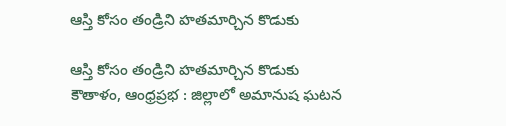ఆస్తి కోసం తండ్రిని హతమార్చిన కొడుకు

ఆస్తి కోసం తండ్రిని హతమార్చిన కొడుకు
కౌతాళం, ఆంధ్రప్రభ : జిల్లాలో అమానుష ఘటన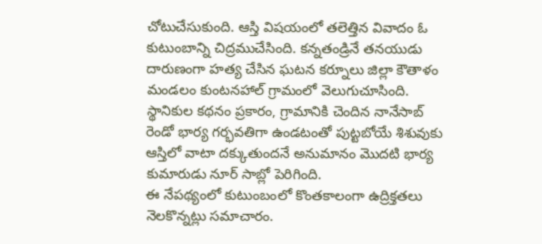చోటుచేసుకుంది. ఆస్తి విషయంలో తలెత్తిన వివాదం ఓ కుటుంబాన్ని చిద్రముచేసింది. కన్నతండ్రినే తనయుడు దారుణంగా హత్య చేసిన ఘటన కర్నూలు జిల్లా కౌతాళం మండలం కుంటనహాల్ గ్రామంలో వెలుగుచూసింది. స్థానికుల కథనం ప్రకారం, గ్రామానికి చెందిన నానేసాబ్ రెండో భార్య గర్భవతిగా ఉండటంతో పుట్టబోయే శిశువుకు ఆస్తిలో వాటా దక్కుతుందనే అనుమానం మొదటి భార్య కుమారుడు నూర్ సాబ్లో పెరిగింది.
ఈ నేపథ్యంలో కుటుంబంలో కొంతకాలంగా ఉద్రిక్తతలు నెలకొన్నట్లు సమాచారం.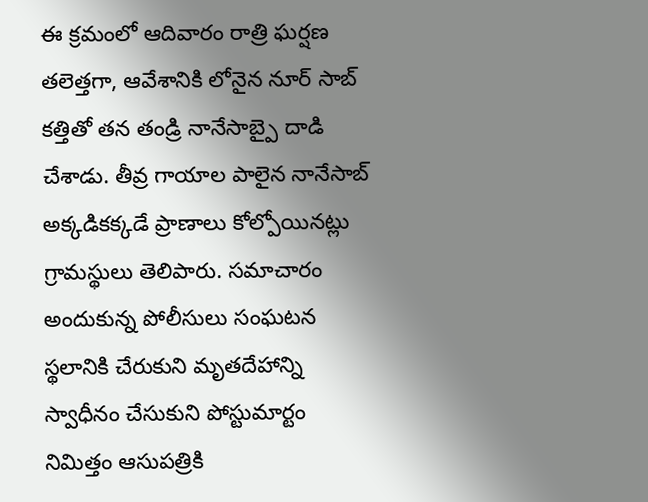ఈ క్రమంలో ఆదివారం రాత్రి ఘర్షణ తలెత్తగా, ఆవేశానికి లోనైన నూర్ సాబ్ కత్తితో తన తండ్రి నానేసాబ్పై దాడి చేశాడు. తీవ్ర గాయాల పాలైన నానేసాబ్ అక్కడికక్కడే ప్రాణాలు కోల్పోయినట్లు గ్రామస్థులు తెలిపారు. సమాచారం అందుకున్న పోలీసులు సంఘటన స్థలానికి చేరుకుని మృతదేహాన్ని స్వాధీనం చేసుకుని పోస్టుమార్టం నిమిత్తం ఆసుపత్రికి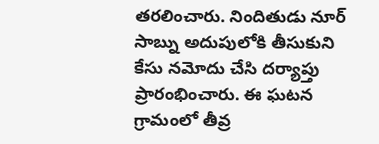తరలించారు. నిందితుడు నూర్ సాబ్ను అదుపులోకి తీసుకుని కేసు నమోదు చేసి దర్యాప్తు ప్రారంభించారు. ఈ ఘటన గ్రామంలో తీవ్ర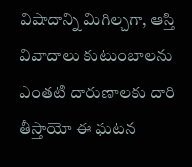విషాదాన్ని మిగిల్చగా, ఆస్తి వివాదాలు కుటుంబాలను ఎంతటి దారుణాలకు దారి తీస్తాయో ఈ ఘటన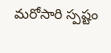మరోసారి స్పష్టం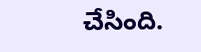చేసింది.